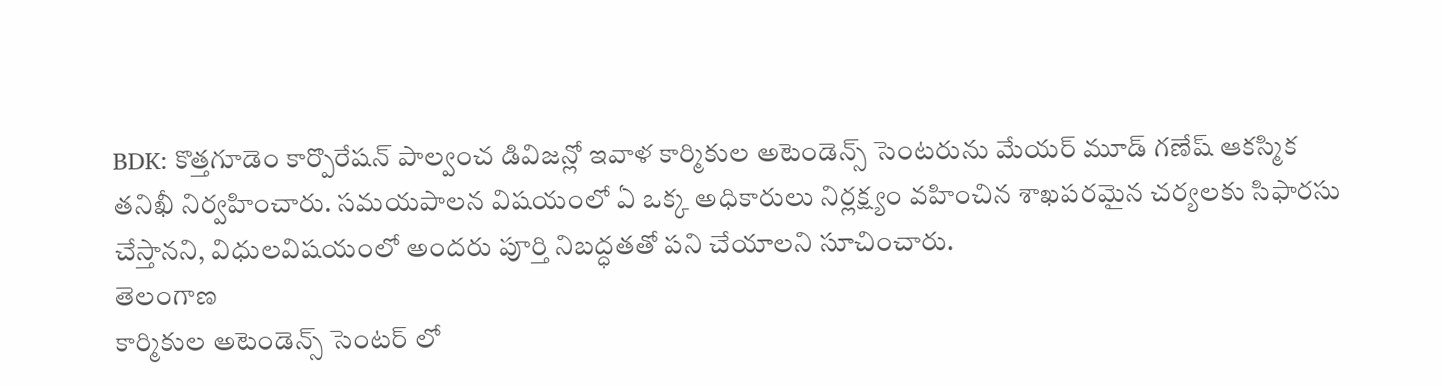BDK: కొత్తగూడెం కార్పొరేషన్ పాల్వంచ డివిజన్లో ఇవాళ కార్మికుల అటెండెన్స్ సెంటరును మేయర్ మూడ్ గణేష్ ఆకస్మిక తనిఖీ నిర్వహించారు. సమయపాలన విషయంలో ఏ ఒక్క అధికారులు నిర్లక్ష్యం వహించిన శాఖపరమైన చర్యలకు సిఫారసు చేస్తానని, విధులవిషయంలో అందరు పూర్తి నిబద్ధతతో పని చేయాలని సూచించారు.
తెలంగాణ
కార్మికుల అటెండెన్స్ సెంటర్ లో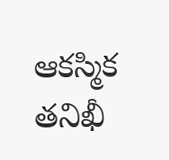ఆకస్మిక తనిఖీ